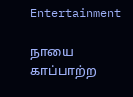Entertainment

நாயை காப்பாற்ற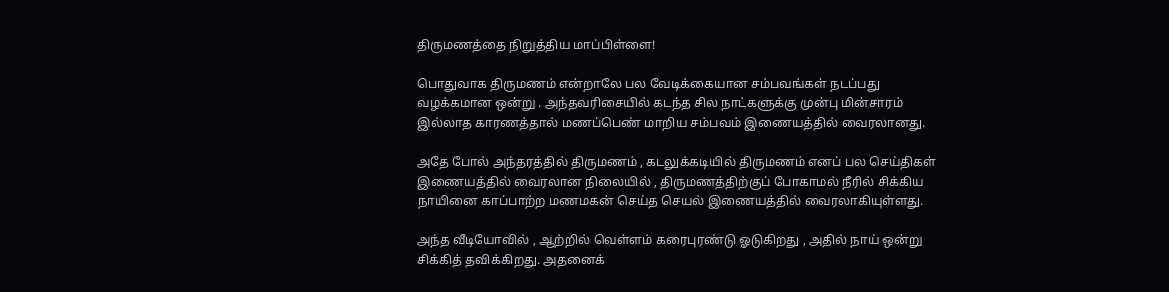திருமணத்தை நிறுத்திய மாப்பிள்ளை!

பொதுவாக திருமணம் என்றாலே பல வேடிக்கையான சம்பவங்கள் நடப்பது வழக்கமான ஒன்று . அந்தவரிசையில் கடந்த சில நாட்களுக்கு முன்பு மின்சாரம் இல்லாத காரணத்தால் மணப்பெண் மாறிய சம்பவம் இணையத்தில் வைரலானது.

அதே போல் அந்தரத்தில் திருமணம் , கடலுக்கடியில் திருமணம் எனப் பல செய்திகள் இணையத்தில் வைரலான நிலையில் , திருமணத்திற்குப் போகாமல் நீரில் சிக்கிய நாயினை காப்பாற்ற மணமகன் செய்த செயல் இணையத்தில் வைரலாகியுள்ளது.

அந்த வீடியோவில் , ஆற்றில் வெள்ளம் கரைபுரண்டு ஓடுகிறது , அதில் நாய் ஒன்று சிக்கித் தவிக்கிறது. அதனைக்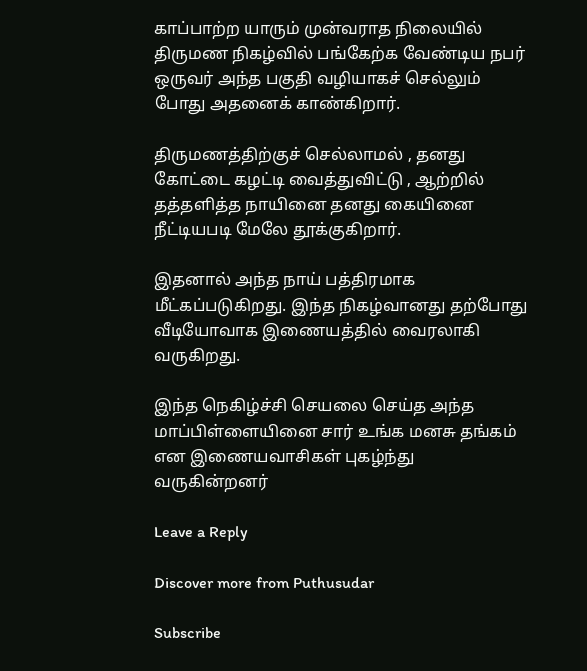காப்பாற்ற யாரும் முன்வராத நிலையில் திருமண நிகழ்வில் பங்கேற்க வேண்டிய நபர் ஒருவர் அந்த பகுதி வழியாகச் செல்லும் போது அதனைக் காண்கிறார்.

திருமணத்திற்குச் செல்லாமல் , தனது கோட்டை கழட்டி வைத்துவிட்டு , ஆற்றில் தத்தளித்த நாயினை தனது கையினை நீட்டியபடி மேலே தூக்குகிறார்.

இதனால் அந்த நாய் பத்திரமாக மீட்கப்படுகிறது. இந்த நிகழ்வானது தற்போது வீடியோவாக இணையத்தில் வைரலாகி வருகிறது.

இந்த நெகிழ்ச்சி செயலை செய்த அந்த மாப்பிள்ளையினை சார் உங்க மனசு தங்கம் என இணையவாசிகள் புகழ்ந்து வருகின்றனர்

Leave a Reply

Discover more from Puthusudar

Subscribe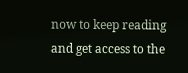now to keep reading and get access to the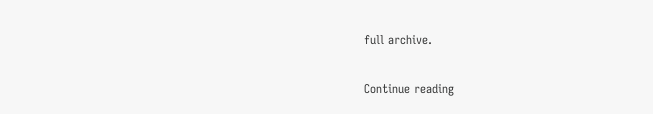full archive.

Continue reading